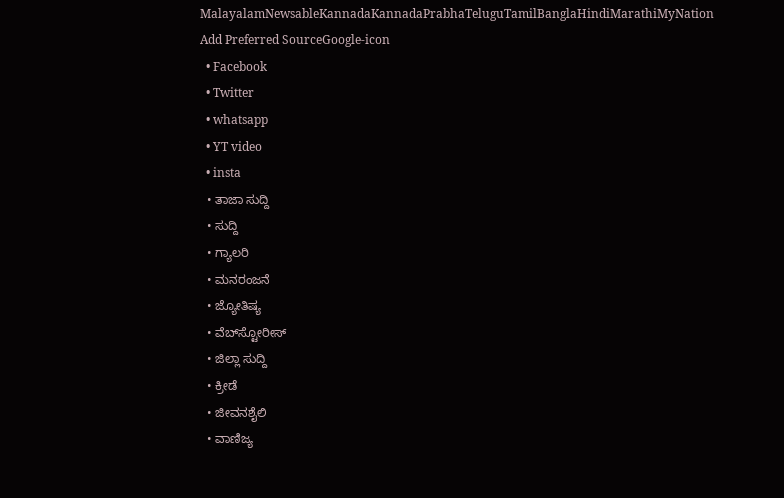MalayalamNewsableKannadaKannadaPrabhaTeluguTamilBanglaHindiMarathiMyNation
Add Preferred SourceGoogle-icon
  • Facebook
  • Twitter
  • whatsapp
  • YT video
  • insta
  • ತಾಜಾ ಸುದ್ದಿ
  • ಸುದ್ದಿ
  • ಗ್ಯಾಲರಿ
  • ಮನರಂಜನೆ
  • ಜ್ಯೋತಿಷ್ಯ
  • ವೆಬ್‌ಸ್ಟೋರೀಸ್
  • ಜಿಲ್ಲಾ ಸುದ್ದಿ
  • ಕ್ರೀಡೆ
  • ಜೀವನಶೈಲಿ
  • ವಾಣಿಜ್ಯ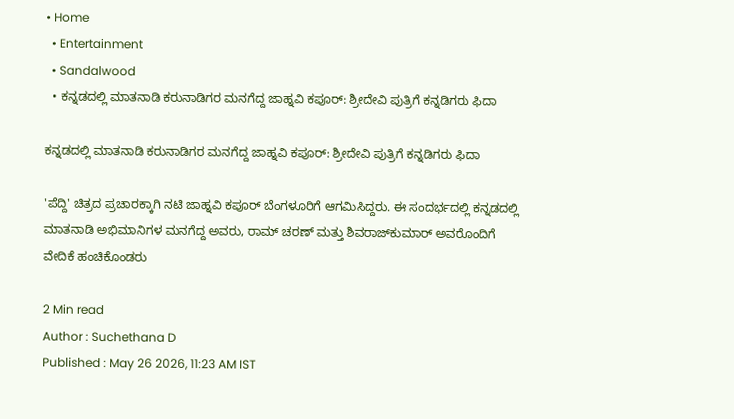• Home
  • Entertainment
  • Sandalwood
  • ಕನ್ನಡದಲ್ಲಿ ಮಾತನಾಡಿ ಕರುನಾಡಿಗರ ಮನಗೆದ್ದ ಜಾಹ್ನವಿ ಕಪೂರ್: ಶ್ರೀದೇವಿ ಪುತ್ರಿಗೆ ಕನ್ನಡಿಗರು ಫಿದಾ

ಕನ್ನಡದಲ್ಲಿ ಮಾತನಾಡಿ ಕರುನಾಡಿಗರ ಮನಗೆದ್ದ ಜಾಹ್ನವಿ ಕಪೂರ್: ಶ್ರೀದೇವಿ ಪುತ್ರಿಗೆ ಕನ್ನಡಿಗರು ಫಿದಾ

'ಪೆದ್ದಿ' ಚಿತ್ರದ ಪ್ರಚಾರಕ್ಕಾಗಿ ನಟಿ ಜಾಹ್ನವಿ ಕಪೂರ್ ಬೆಂಗಳೂರಿಗೆ ಆಗಮಿಸಿದ್ದರು. ಈ ಸಂದರ್ಭದಲ್ಲಿ ಕನ್ನಡದಲ್ಲಿ ಮಾತನಾಡಿ ಅಭಿಮಾನಿಗಳ ಮನಗೆದ್ದ ಅವರು, ರಾಮ್ ಚರಣ್ ಮತ್ತು ಶಿವರಾಜ್‌ಕುಮಾರ್ ಅವರೊಂದಿಗೆ ವೇದಿಕೆ ಹಂಚಿಕೊಂಡರು

2 Min read
Author : Suchethana D
Published : May 26 2026, 11:23 AM IST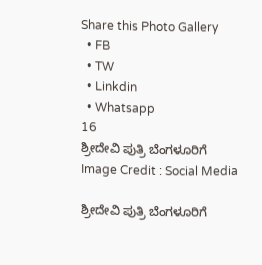Share this Photo Gallery
  • FB
  • TW
  • Linkdin
  • Whatsapp
16
ಶ್ರೀದೇವಿ ಪುತ್ರಿ ಬೆಂಗಳೂರಿಗೆ
Image Credit : Social Media

ಶ್ರೀದೇವಿ ಪುತ್ರಿ ಬೆಂಗಳೂರಿಗೆ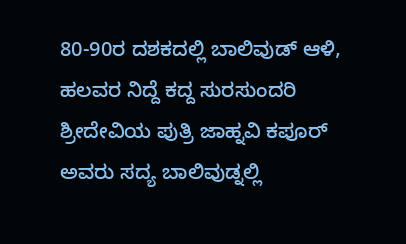80-90ರ ದಶಕದಲ್ಲಿ ಬಾಲಿವುಡ್ ಆಳಿ, ಹಲವರ ನಿದ್ದೆ ಕದ್ದ ಸುರಸುಂದರಿ ಶ್ರೀದೇವಿಯ ಪುತ್ರಿ ಜಾಹ್ನವಿ ಕಪೂರ್ ಅವರು ಸದ್ಯ ಬಾಲಿವುಡ್ನಲ್ಲಿ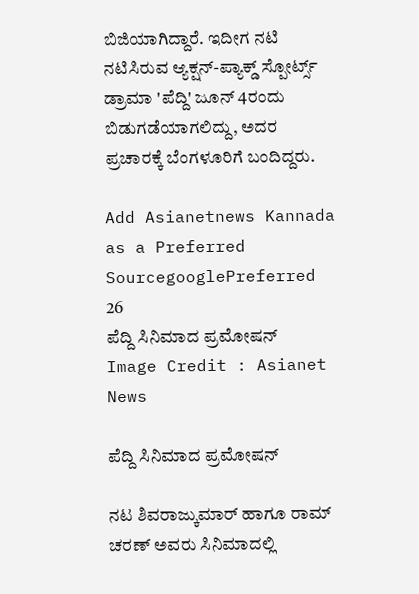ಬಿಜಿಯಾಗಿದ್ದಾರೆ. ಇದೀಗ ನಟಿ ನಟಿಸಿರುವ ಆ್ಯಕ್ಷನ್-ಪ್ಯಾಕ್ಡ್ ಸ್ಪೋರ್ಟ್ಸ್ ಡ್ರಾಮಾ 'ಪೆದ್ದಿ' ಜೂನ್ 4ರಂದು ಬಿಡುಗಡೆಯಾಗಲಿದ್ದು, ಅದರ ಪ್ರಚಾರಕ್ಕೆ ಬೆಂಗಳೂರಿಗೆ ಬಂದಿದ್ದರು.

Add Asianetnews Kannada as a Preferred SourcegooglePreferred
26
ಪೆದ್ದಿ ಸಿನಿಮಾದ ಪ್ರಮೋಷನ್
Image Credit : Asianet News

ಪೆದ್ದಿ ಸಿನಿಮಾದ ಪ್ರಮೋಷನ್

ನಟ ಶಿವರಾಜ್ಕುಮಾರ್ ಹಾಗೂ ರಾಮ್ ಚರಣ್ ಅವರು ಸಿನಿಮಾದಲ್ಲಿ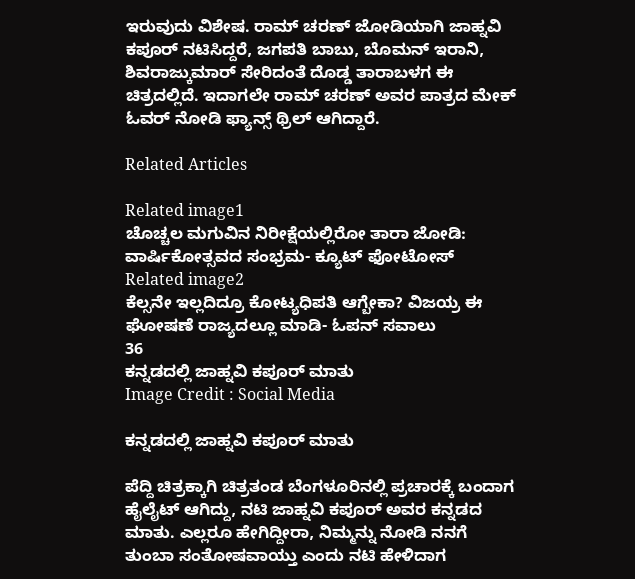ಇರುವುದು ವಿಶೇಷ. ರಾಮ್ ಚರಣ್ ಜೋಡಿಯಾಗಿ ಜಾಹ್ನವಿ ಕಪೂರ್‌ ನಟಿಸಿದ್ದರೆ, ಜಗಪತಿ ಬಾಬು, ಬೊಮನ್ ಇರಾನಿ, ಶಿವರಾಜ್ಕುಮಾರ್ ಸೇರಿದಂತೆ ದೊಡ್ಡ ತಾರಾಬಳಗ ಈ ಚಿತ್ರದಲ್ಲಿದೆ. ಇದಾಗಲೇ ರಾಮ್ ಚರಣ್ ಅವರ ಪಾತ್ರದ ಮೇಕ್ ಓವರ್ ನೋಡಿ ಫ್ಯಾನ್ಸ್ ಥ್ರಿಲ್ ಆಗಿದ್ದಾರೆ.

Related Articles

Related image1
ಚೊಚ್ಚಲ ಮಗುವಿನ ನಿರೀಕ್ಷೆಯಲ್ಲಿರೋ ತಾರಾ ಜೋಡಿ: ವಾರ್ಷಿಕೋತ್ಸವದ ಸಂಭ್ರಮ- ಕ್ಯೂಟ್ ಫೋಟೋಸ್
Related image2
ಕೆಲ್ಸನೇ ಇಲ್ಲದಿದ್ರೂ ಕೋಟ್ಯಧಿಪತಿ ಆಗ್ಬೇಕಾ? ವಿಜಯ್ರ ಈ ಘೋಷಣೆ ರಾಜ್ಯದಲ್ಲೂ ಮಾಡಿ- ಓಪನ್ ಸವಾಲು
36
ಕನ್ನಡದಲ್ಲಿ ಜಾಹ್ನವಿ ಕಪೂರ್ ಮಾತು
Image Credit : Social Media

ಕನ್ನಡದಲ್ಲಿ ಜಾಹ್ನವಿ ಕಪೂರ್ ಮಾತು

ಪೆದ್ದಿ ಚಿತ್ರಕ್ಕಾಗಿ ಚಿತ್ರತಂಡ ಬೆಂಗಳೂರಿನಲ್ಲಿ ಪ್ರಚಾರಕ್ಕೆ ಬಂದಾಗ ಹೈಲೈಟ್ ಆಗಿದ್ದು, ನಟಿ ಜಾಹ್ನವಿ ಕಪೂರ್ ಅವರ ಕನ್ನಡದ ಮಾತು. ಎಲ್ಲರೂ ಹೇಗಿದ್ದೀರಾ, ನಿಮ್ಮನ್ನು ನೋಡಿ ನನಗೆ ತುಂಬಾ ಸಂತೋಷವಾಯ್ತು ಎಂದು ನಟಿ ಹೇಳಿದಾಗ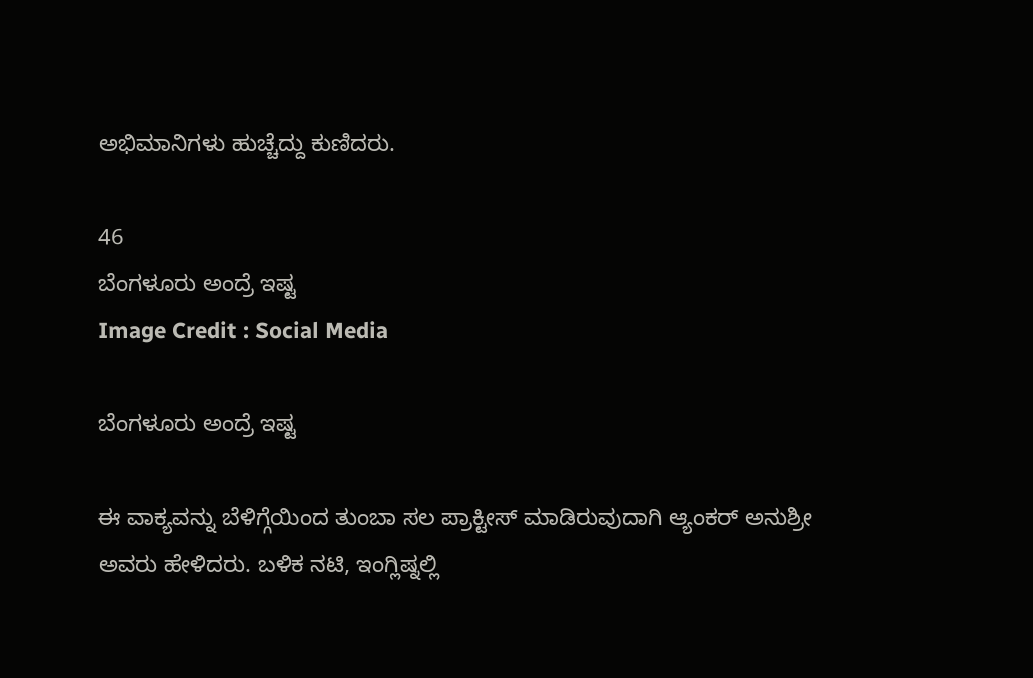ಅಭಿಮಾನಿಗಳು ಹುಚ್ಚೆದ್ದು ಕುಣಿದರು.

46
ಬೆಂಗಳೂರು ಅಂದ್ರೆ ಇಷ್ಟ
Image Credit : Social Media

ಬೆಂಗಳೂರು ಅಂದ್ರೆ ಇಷ್ಟ

ಈ ವಾಕ್ಯವನ್ನು ಬೆಳಿಗ್ಗೆಯಿಂದ ತುಂಬಾ ಸಲ ಪ್ರಾಕ್ಟೀಸ್ ಮಾಡಿರುವುದಾಗಿ ಆ್ಯಂಕರ್ ಅನುಶ್ರೀ ಅವರು ಹೇಳಿದರು. ಬಳಿಕ ನಟಿ, ಇಂಗ್ಲಿಷ್ನಲ್ಲಿ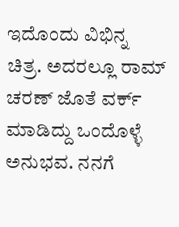ಇದೊಂದು ವಿಭಿನ್ನ ಚಿತ್ರ. ಅದರಲ್ಲೂ ರಾಮ್ ಚರಣ್ ಜೊತೆ ವರ್ಕ್ ಮಾಡಿದ್ದು ಒಂದೊಳ್ಳೆ ಅನುಭವ. ನನಗೆ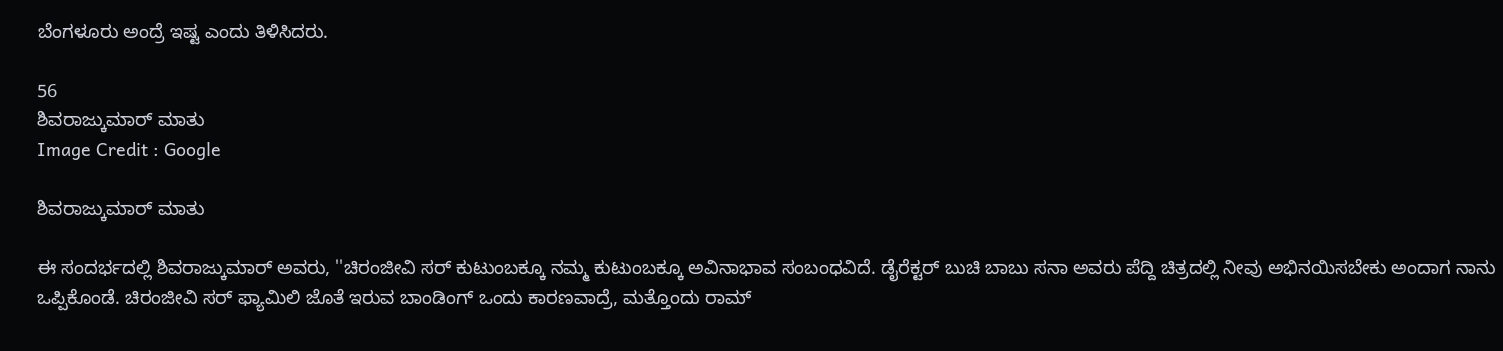ಬೆಂಗಳೂರು ಅಂದ್ರೆ ಇಷ್ಟ ಎಂದು ತಿಳಿಸಿದರು.

56
ಶಿವರಾಜ್ಕುಮಾರ್ ಮಾತು
Image Credit : Google

ಶಿವರಾಜ್ಕುಮಾರ್ ಮಾತು

ಈ ಸಂದರ್ಭದಲ್ಲಿ ಶಿವರಾಜ್ಕುಮಾರ್ ಅವರು, ''ಚಿರಂಜೀವಿ ಸರ್ ಕುಟುಂಬಕ್ಕೂ ನಮ್ಮ ಕುಟುಂಬಕ್ಕೂ ಅವಿನಾಭಾವ ಸಂಬಂಧವಿದೆ. ಡೈರೆಕ್ಟರ್ ಬುಚಿ ಬಾಬು ಸನಾ ಅವರು ಪೆದ್ದಿ ಚಿತ್ರದಲ್ಲಿ ನೀವು ಅಭಿನಯಿಸಬೇಕು ಅಂದಾಗ ನಾನು ಒಪ್ಪಿಕೊಂಡೆ. ಚಿರಂಜೀವಿ ಸರ್ ಫ್ಯಾಮಿಲಿ ಜೊತೆ ಇರುವ ಬಾಂಡಿಂಗ್ ಒಂದು ಕಾರಣವಾದ್ರೆ, ಮತ್ತೊಂದು ರಾಮ್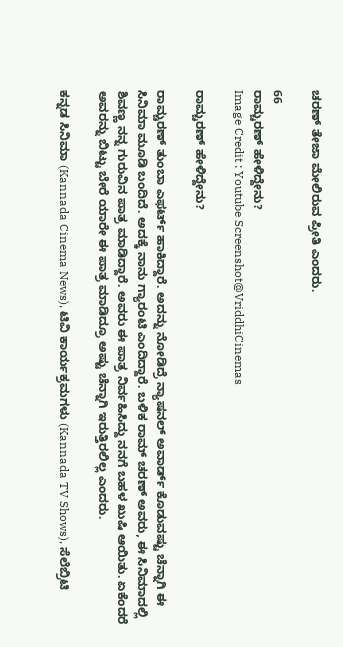ಚರಣ್ ತೇಜಾ ಮೇಲಿರುವ ಪ್ರೀತಿ ಎಂದರು.

66
ರಾಮ್ಚರಣ್ ಹೇಳಿದ್ದೇನು?
Image Credit : Youtube Screenshot@VriddhiCinemas

ರಾಮ್ಚರಣ್ ಹೇಳಿದ್ದೇನು?

ರಾಮ್ಚರಣ್ ತುಂಬಾ ಎಫರ್ಟ್ ಹಾಕಿದ್ದಾರೆ. ಅದನ್ನು ನೋಡಿದ್ರೆ ನ್ಯಾಷನಲ್ ಅವಾರ್ಡ್ ಕೊಡುವಷ್ಟು ಚೆನ್ನಾಗಿ ಈ ಸಿನಿಮಾ ಮೂಡಿ ಬಂದಿದೆ. ಅದಕ್ಕೆ ನಾನು ಗ್ಯಾರಂಟಿ ಎಂದಿದ್ದಾರೆ. ಬಳಿಕ ರಾಮ್ ಚರಣ್ ಅವರು, ಈ ಸಿನಿಮಾದಲ್ಲಿ ಶಿವಣ್ಣ ನನ್ನ ಗುರುವಿನ ಪಾತ್ರ ಮಾಡಿದ್ದಾರೆ. ಅವರು ಈ ಪಾತ್ರ ನಿರ್ವಹಿಸಿದ್ದು ನನಗೆ ಬಹಳ ಖುಷಿ ಆಯಿತು. ಏಕೆಂದರೆ ಅವರನ್ನು ಬಿಟ್ಟು ಬೇರೆ ಯಾರೇ ಈ ಪಾತ್ರ ಮಾಡಿದ್ರೂ ಅಷ್ಟು ಚೆನ್ನಾಗಿ ಇರುತ್ತಿರಲಿಲ್ಲ ಎಂದರು.

ಕನ್ನಡ ಸಿನಿಮಾ (Kannada Cinema News), ಟಿವಿ ಕಾರ್ಯಕ್ರಮಗಳು (Kannada TV Shows), ಸೆಲೆಬ್ರಿಟಿ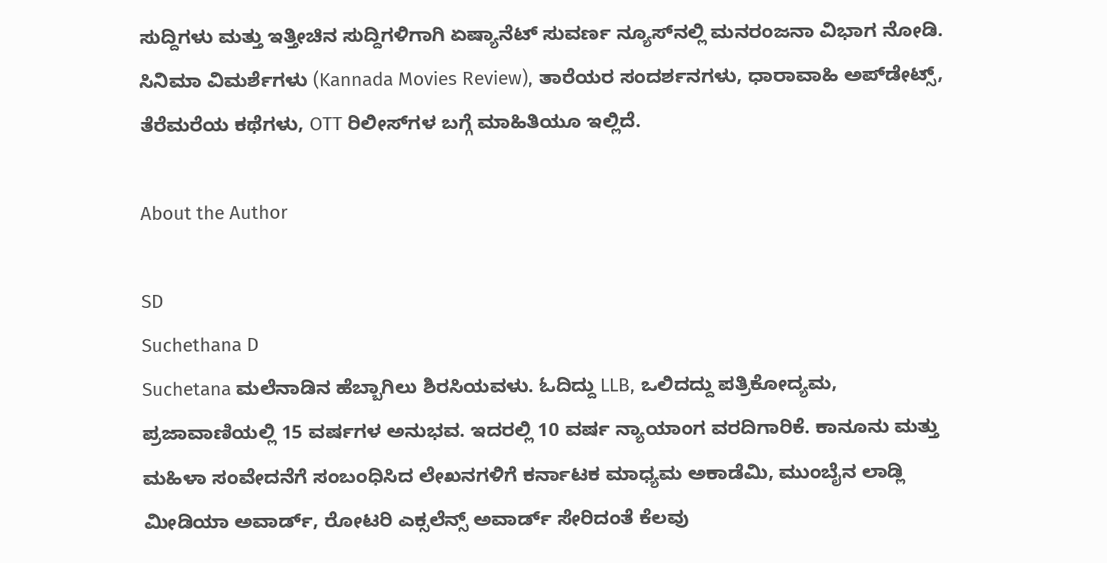ಸುದ್ದಿಗಳು ಮತ್ತು ಇತ್ತೀಚಿನ ಸುದ್ದಿಗಳಿಗಾಗಿ ಏಷ್ಯಾನೆಟ್ ಸುವರ್ಣ ನ್ಯೂಸ್‌ನಲ್ಲಿ ಮನರಂಜನಾ ವಿಭಾಗ ನೋಡಿ. ಸಿನಿಮಾ ವಿಮರ್ಶೆಗಳು (Kannada Movies Review), ತಾರೆಯರ ಸಂದರ್ಶನಗಳು, ಧಾರಾವಾಹಿ ಅಪ್‌ಡೇಟ್ಸ್‌, ತೆರೆಮರೆಯ ಕಥೆಗಳು, OTT ರಿಲೀಸ್‌ಗಳ ಬಗ್ಗೆ ಮಾಹಿತಿಯೂ ಇಲ್ಲಿದೆ.

About the Author

SD
Suchethana D
Suchetana ಮಲೆನಾಡಿನ ಹೆಬ್ಬಾಗಿಲು ಶಿರಸಿಯವಳು. ಓದಿದ್ದು LLB, ಒಲಿದದ್ದು ಪತ್ರಿಕೋದ್ಯಮ, ಪ್ರಜಾವಾಣಿಯಲ್ಲಿ 15 ವರ್ಷಗಳ ಅನುಭವ. ಇದರಲ್ಲಿ 10 ವರ್ಷ ನ್ಯಾಯಾಂಗ ವರದಿಗಾರಿಕೆ. ಕಾನೂನು ಮತ್ತು ಮಹಿಳಾ ಸಂವೇದನೆಗೆ ಸಂಬಂಧಿಸಿದ ಲೇಖನಗಳಿಗೆ ಕರ್ನಾಟಕ ಮಾಧ್ಯಮ ಅಕಾಡೆಮಿ, ಮುಂಬೈನ ಲಾಡ್ಲಿ ಮೀಡಿಯಾ ಅವಾರ್ಡ್, ರೋಟರಿ ಎಕ್ಸಲೆನ್ಸ್ ಅವಾರ್ಡ್ ಸೇರಿದಂತೆ ಕೆಲವು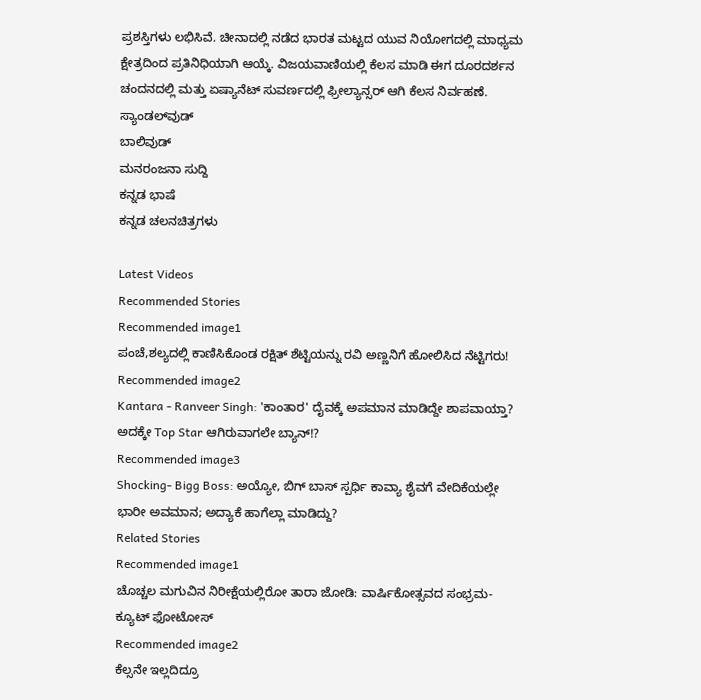ಪ್ರಶಸ್ತಿಗಳು ಲಭಿಸಿವೆ. ಚೀನಾದಲ್ಲಿ ನಡೆದ ಭಾರತ ಮಟ್ಟದ ಯುವ ನಿಯೋಗದಲ್ಲಿ ಮಾಧ್ಯಮ ಕ್ಷೇತ್ರದಿಂದ ಪ್ರತಿನಿಧಿಯಾಗಿ ಆಯ್ಕೆ. ವಿಜಯವಾಣಿಯಲ್ಲಿ ಕೆಲಸ ಮಾಡಿ ಈಗ ದೂರದರ್ಶನ ಚಂದನದಲ್ಲಿ ಮತ್ತು ಏಷ್ಯಾನೆಟ್ ಸುವರ್ಣದಲ್ಲಿ ಫ್ರೀಲ್ಯಾನ್ಸರ್ ಆಗಿ ಕೆಲಸ ನಿರ್ವಹಣೆ.
ಸ್ಯಾಂಡಲ್‌ವುಡ್
ಬಾಲಿವುಡ್
ಮನರಂಜನಾ ಸುದ್ದಿ
ಕನ್ನಡ ಭಾಷೆ
ಕನ್ನಡ ಚಲನಚಿತ್ರಗಳು

Latest Videos
Recommended Stories
Recommended image1
ಪಂಚೆ,ಶಲ್ಯದಲ್ಲಿ ಕಾಣಿಸಿಕೊಂಡ ರಕ್ಷಿತ್ ಶೆಟ್ಟಿಯನ್ನು ರವಿ ಅಣ್ಣನಿಗೆ ಹೋಲಿಸಿದ ನೆಟ್ಟಿಗರು!
Recommended image2
Kantara - Ranveer Singh: 'ಕಾಂತಾರ' ದೈವಕ್ಕೆ ಅಪಮಾನ ಮಾಡಿದ್ದೇ ಶಾಪವಾಯ್ತಾ? ಅದಕ್ಕೇ Top Star ಆಗಿರುವಾಗಲೇ ಬ್ಯಾನ್!?
Recommended image3
Shocking- Bigg Boss: ಅಯ್ಯೋ, ಬಿಗ್ ಬಾಸ್ ಸ್ಪರ್ಧಿ ಕಾವ್ಯಾ ಶೈವಗೆ ವೇದಿಕೆಯಲ್ಲೇ ಭಾರೀ ಅವಮಾನ; ಅದ್ಯಾಕೆ ಹಾಗೆಲ್ಲಾ ಮಾಡಿದ್ದು?
Related Stories
Recommended image1
ಚೊಚ್ಚಲ ಮಗುವಿನ ನಿರೀಕ್ಷೆಯಲ್ಲಿರೋ ತಾರಾ ಜೋಡಿ: ವಾರ್ಷಿಕೋತ್ಸವದ ಸಂಭ್ರಮ- ಕ್ಯೂಟ್ ಫೋಟೋಸ್
Recommended image2
ಕೆಲ್ಸನೇ ಇಲ್ಲದಿದ್ರೂ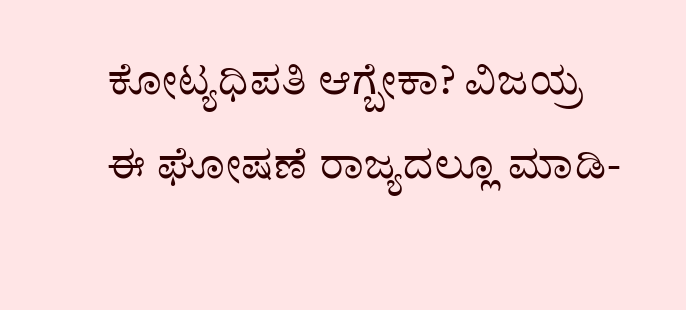ಕೋಟ್ಯಧಿಪತಿ ಆಗ್ಬೇಕಾ? ವಿಜಯ್ರ ಈ ಘೋಷಣೆ ರಾಜ್ಯದಲ್ಲೂ ಮಾಡಿ-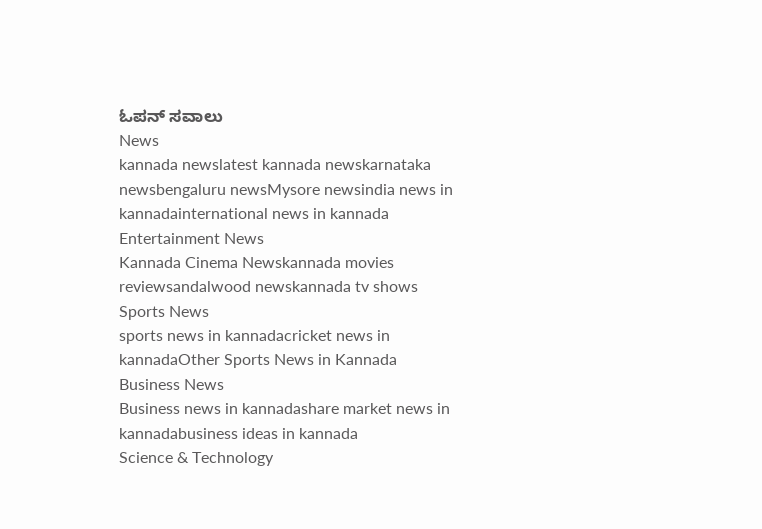ಓಪನ್ ಸವಾಲು
News
kannada newslatest kannada newskarnataka newsbengaluru newsMysore newsindia news in kannadainternational news in kannada
Entertainment News
Kannada Cinema Newskannada movies reviewsandalwood newskannada tv shows
Sports News
sports news in kannadacricket news in kannadaOther Sports News in Kannada
Business News
Business news in kannadashare market news in kannadabusiness ideas in kannada
Science & Technology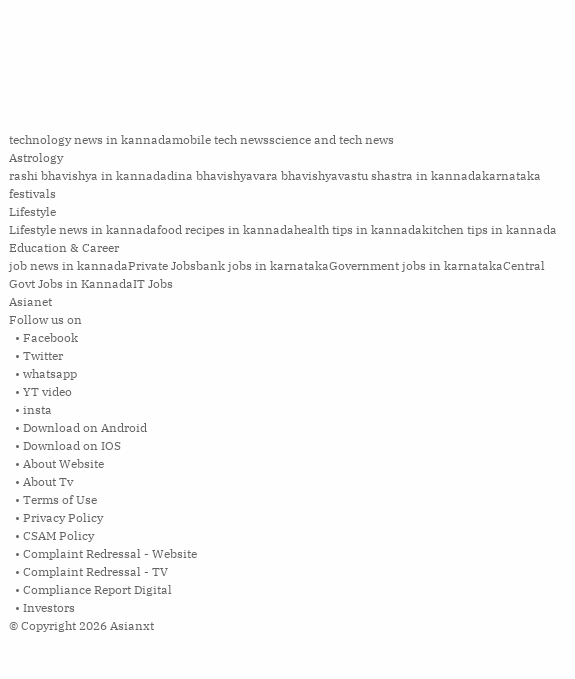technology news in kannadamobile tech newsscience and tech news
Astrology
rashi bhavishya in kannadadina bhavishyavara bhavishyavastu shastra in kannadakarnataka festivals
Lifestyle
Lifestyle news in kannadafood recipes in kannadahealth tips in kannadakitchen tips in kannada
Education & Career
job news in kannadaPrivate Jobsbank jobs in karnatakaGovernment jobs in karnatakaCentral Govt Jobs in KannadaIT Jobs
Asianet
Follow us on
  • Facebook
  • Twitter
  • whatsapp
  • YT video
  • insta
  • Download on Android
  • Download on IOS
  • About Website
  • About Tv
  • Terms of Use
  • Privacy Policy
  • CSAM Policy
  • Complaint Redressal - Website
  • Complaint Redressal - TV
  • Compliance Report Digital
  • Investors
© Copyright 2026 Asianxt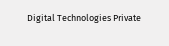Digital Technologies Private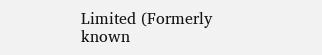Limited (Formerly known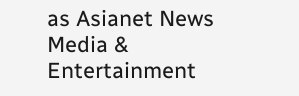as Asianet News Media & Entertainment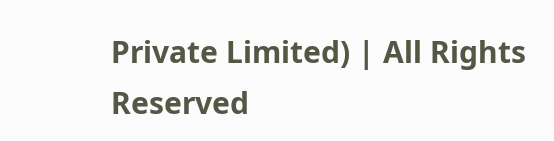Private Limited) | All Rights Reserved